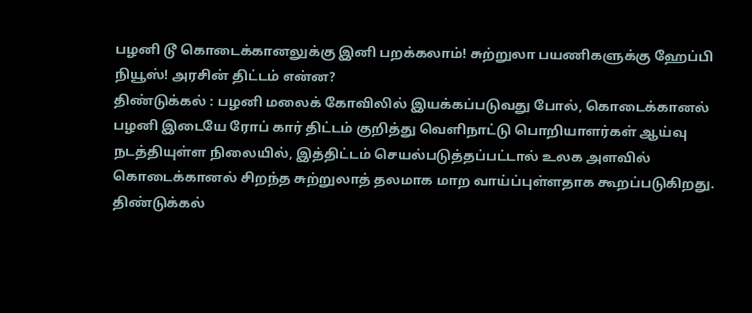பழனி டூ கொடைக்கானலுக்கு இனி பறக்கலாம்! சுற்றுலா பயணிகளுக்கு ஹேப்பி நியூஸ்! அரசின் திட்டம் என்ன?
திண்டுக்கல் : பழனி மலைக் கோவிலில் இயக்கப்படுவது போல், கொடைக்கானல் பழனி இடையே ரோப் கார் திட்டம் குறித்து வெளிநாட்டு பொறியாளர்கள் ஆய்வு நடத்தியுள்ள நிலையில், இத்திட்டம் செயல்படுத்தப்பட்டால் உலக அளவில் கொடைக்கானல் சிறந்த சுற்றுலாத் தலமாக மாற வாய்ப்புள்ளதாக கூறப்படுகிறது.
திண்டுக்கல்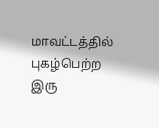மாவட்டத்தில் புகழ்பெற்ற இரு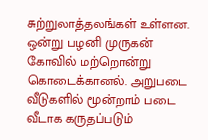சுற்றுலாத்தலங்கள் உள்ளன. ஒன்று பழனி முருகன் கோவில் மற்றொன்று கொடைக்கானல். அறுபடை வீடுகளில் மூன்றாம் படை வீடாக கருதப்படும்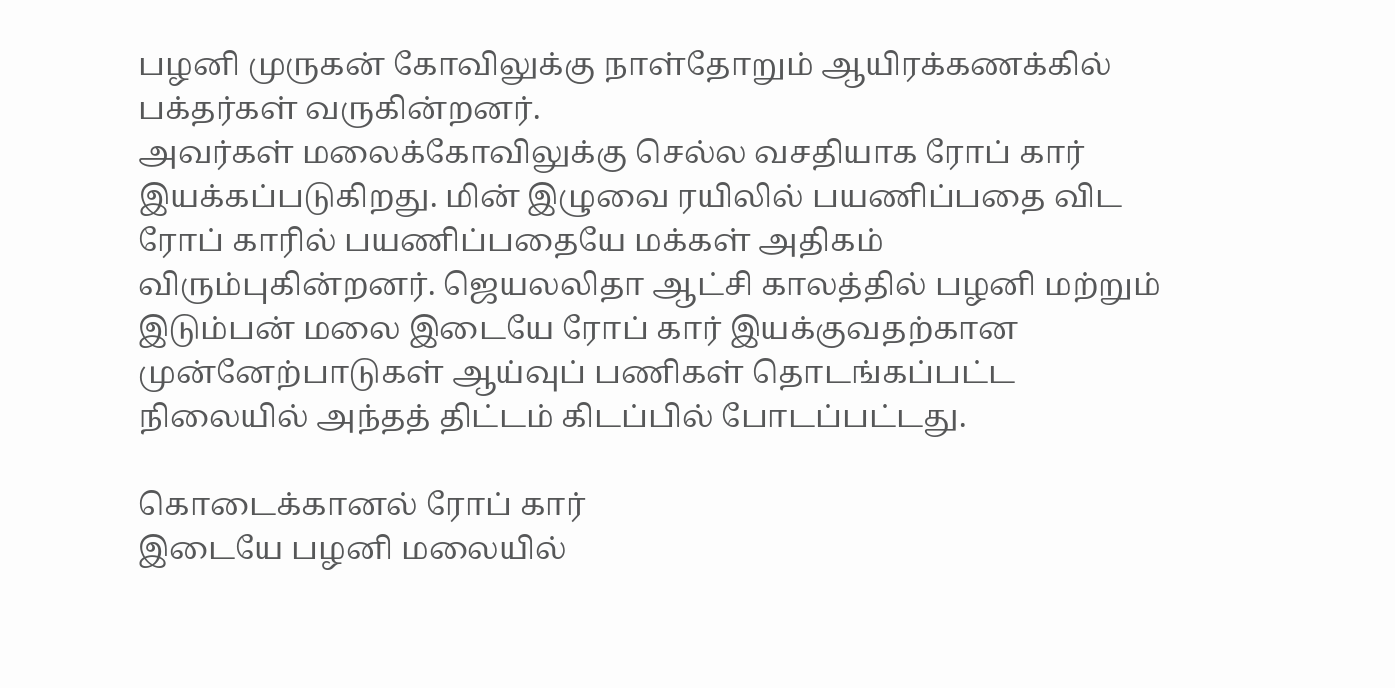பழனி முருகன் கோவிலுக்கு நாள்தோறும் ஆயிரக்கணக்கில் பக்தர்கள் வருகின்றனர்.
அவர்கள் மலைக்கோவிலுக்கு செல்ல வசதியாக ரோப் கார் இயக்கப்படுகிறது. மின் இழுவை ரயிலில் பயணிப்பதை விட ரோப் காரில் பயணிப்பதையே மக்கள் அதிகம் விரும்புகின்றனர். ஜெயலலிதா ஆட்சி காலத்தில் பழனி மற்றும் இடும்பன் மலை இடையே ரோப் கார் இயக்குவதற்கான முன்னேற்பாடுகள் ஆய்வுப் பணிகள் தொடங்கப்பட்ட நிலையில் அந்தத் திட்டம் கிடப்பில் போடப்பட்டது.

கொடைக்கானல் ரோப் கார்
இடையே பழனி மலையில்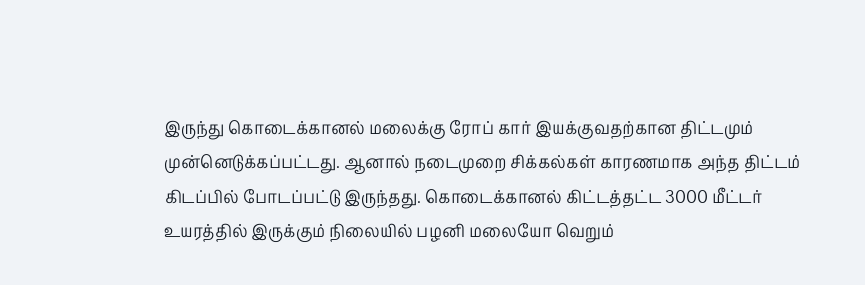இருந்து கொடைக்கானல் மலைக்கு ரோப் கார் இயக்குவதற்கான திட்டமும் முன்னெடுக்கப்பட்டது. ஆனால் நடைமுறை சிக்கல்கள் காரணமாக அந்த திட்டம் கிடப்பில் போடப்பட்டு இருந்தது. கொடைக்கானல் கிட்டத்தட்ட 3000 மீட்டர் உயரத்தில் இருக்கும் நிலையில் பழனி மலையோ வெறும்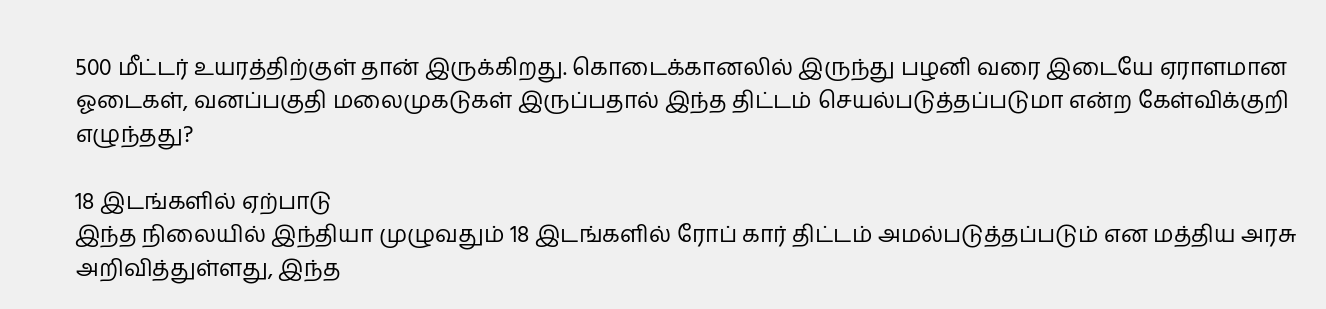500 மீட்டர் உயரத்திற்குள் தான் இருக்கிறது. கொடைக்கானலில் இருந்து பழனி வரை இடையே ஏராளமான ஓடைகள், வனப்பகுதி மலைமுகடுகள் இருப்பதால் இந்த திட்டம் செயல்படுத்தப்படுமா என்ற கேள்விக்குறி எழுந்தது?

18 இடங்களில் ஏற்பாடு
இந்த நிலையில் இந்தியா முழுவதும் 18 இடங்களில் ரோப் கார் திட்டம் அமல்படுத்தப்படும் என மத்திய அரசு அறிவித்துள்ளது, இந்த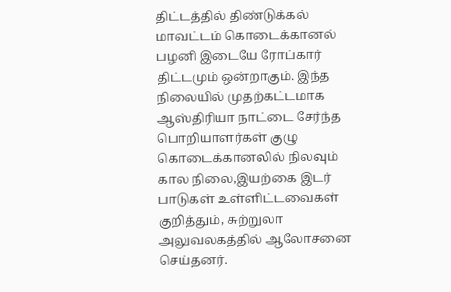திட்டத்தில் திண்டுக்கல் மாவட்டம் கொடைக்கானல் பழனி இடையே ரோப்கார் திட்டமும் ஒன்றாகும். இந்த நிலையில் முதற்கட்டமாக ஆஸ்திரியா நாட்டை சேர்ந்த பொறியாளர்கள் குழு கொடைக்கானலில் நிலவும் கால நிலை,இயற்கை இடர் பாடுகள் உள்ளிட்டவைகள் குறித்தும், சுற்றுலா அலுவலகத்தில் ஆலோசனை செய்தனர்.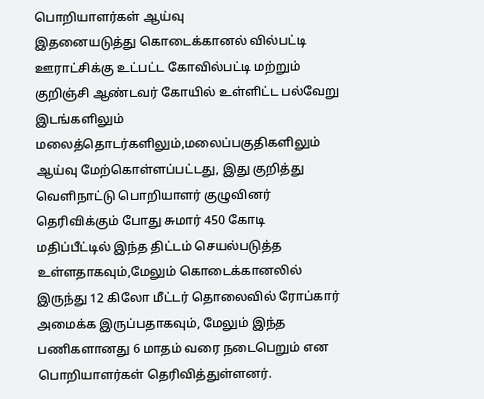பொறியாளர்கள் ஆய்வு
இதனையடுத்து கொடைக்கானல் வில்பட்டி ஊராட்சிக்கு உட்பட்ட கோவில்பட்டி மற்றும் குறிஞ்சி ஆண்டவர் கோயில் உள்ளிட்ட பல்வேறு இடங்களிலும் மலைத்தொடர்களிலும்,மலைப்பகுதிகளிலும் ஆய்வு மேற்கொள்ளப்பட்டது, இது குறித்து வெளிநாட்டு பொறியாளர் குழுவினர் தெரிவிக்கும் போது சுமார் 450 கோடி மதிப்பீட்டில் இந்த திட்டம் செயல்படுத்த உள்ளதாகவும்,மேலும் கொடைக்கானலில் இருந்து 12 கிலோ மீட்டர் தொலைவில் ரோப்கார் அமைக்க இருப்பதாகவும், மேலும் இந்த பணிகளானது 6 மாதம் வரை நடைபெறும் என பொறியாளர்கள் தெரிவித்துள்ளனர்.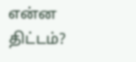என்ன திட்டம்?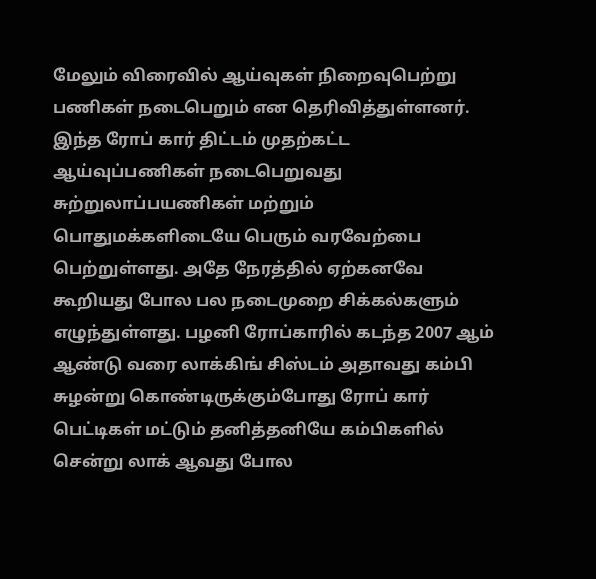மேலும் விரைவில் ஆய்வுகள் நிறைவுபெற்று பணிகள் நடைபெறும் என தெரிவித்துள்ளனர். இந்த ரோப் கார் திட்டம் முதற்கட்ட ஆய்வுப்பணிகள் நடைபெறுவது சுற்றுலாப்பயணிகள் மற்றும் பொதுமக்களிடையே பெரும் வரவேற்பை பெற்றுள்ளது. அதே நேரத்தில் ஏற்கனவே கூறியது போல பல நடைமுறை சிக்கல்களும் எழுந்துள்ளது. பழனி ரோப்காரில் கடந்த 2007 ஆம் ஆண்டு வரை லாக்கிங் சிஸ்டம் அதாவது கம்பி சுழன்று கொண்டிருக்கும்போது ரோப் கார் பெட்டிகள் மட்டும் தனித்தனியே கம்பிகளில் சென்று லாக் ஆவது போல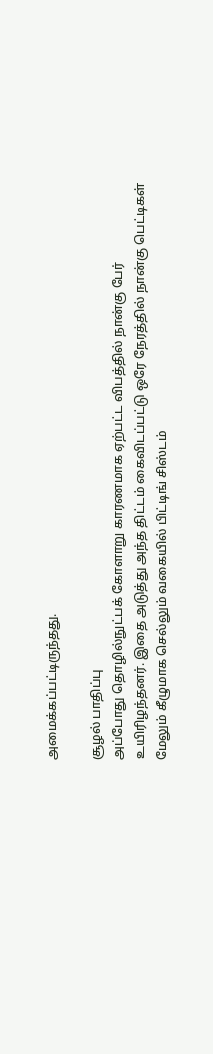அமைக்கப்பட்டிருந்தது.

சூழல் பாதிப்பு
அப்போது தொழில்நுட்பக் கோளாறு காரணமாக ஏற்பட்ட விபத்தில் நான்கு பேர் உயிரிழந்தனர். இதை அடுத்து அந்த திட்டம் கைவிடப்பட்டு ஒரே நேரத்தில் நான்கு பெட்டிகள் மேலும் கீழுமாக செல்லும் வகையில் பிட்டிங் சிஸ்டம்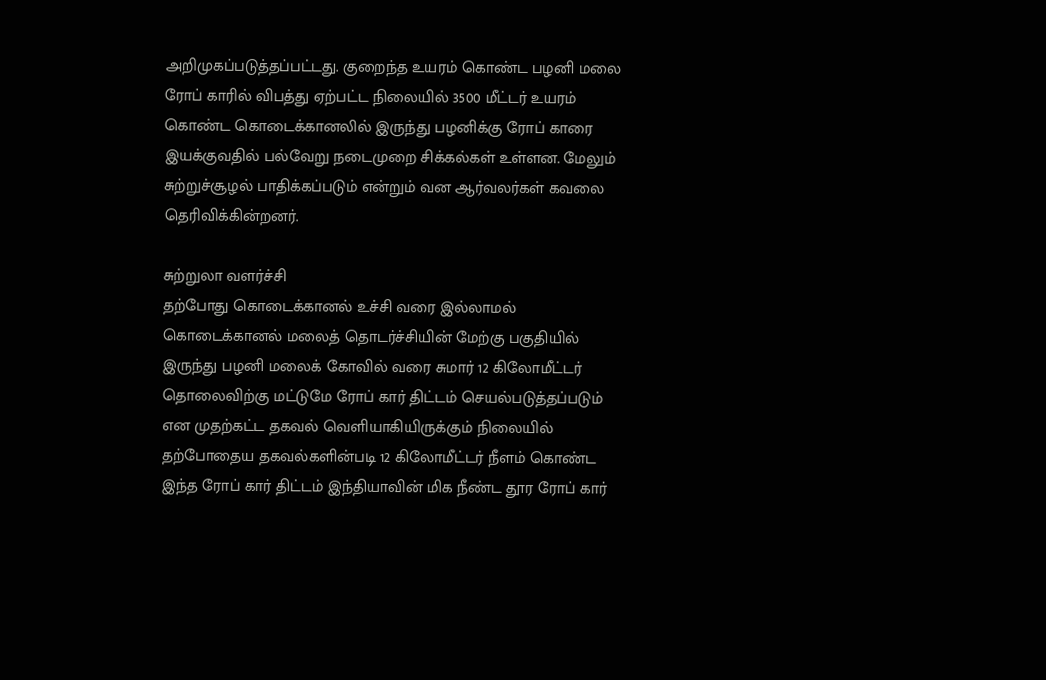அறிமுகப்படுத்தப்பட்டது. குறைந்த உயரம் கொண்ட பழனி மலை ரோப் காரில் விபத்து ஏற்பட்ட நிலையில் 3500 மீட்டர் உயரம் கொண்ட கொடைக்கானலில் இருந்து பழனிக்கு ரோப் காரை இயக்குவதில் பல்வேறு நடைமுறை சிக்கல்கள் உள்ளன. மேலும் சுற்றுச்சூழல் பாதிக்கப்படும் என்றும் வன ஆர்வலர்கள் கவலை தெரிவிக்கின்றனர்.

சுற்றுலா வளர்ச்சி
தற்போது கொடைக்கானல் உச்சி வரை இல்லாமல் கொடைக்கானல் மலைத் தொடர்ச்சியின் மேற்கு பகுதியில் இருந்து பழனி மலைக் கோவில் வரை சுமார் 12 கிலோமீட்டர் தொலைவிற்கு மட்டுமே ரோப் கார் திட்டம் செயல்படுத்தப்படும் என முதற்கட்ட தகவல் வெளியாகியிருக்கும் நிலையில் தற்போதைய தகவல்களின்படி 12 கிலோமீட்டர் நீளம் கொண்ட இந்த ரோப் கார் திட்டம் இந்தியாவின் மிக நீண்ட தூர ரோப் கார்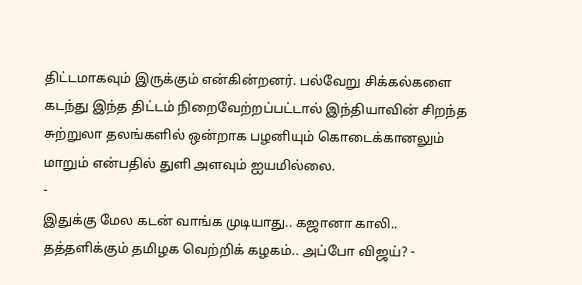திட்டமாகவும் இருக்கும் என்கின்றனர். பல்வேறு சிக்கல்களை கடந்து இந்த திட்டம் நிறைவேற்றப்பட்டால் இந்தியாவின் சிறந்த சுற்றுலா தலங்களில் ஒன்றாக பழனியும் கொடைக்கானலும் மாறும் என்பதில் துளி அளவும் ஐயமில்லை.
-
இதுக்கு மேல கடன் வாங்க முடியாது.. கஜானா காலி.. தத்தளிக்கும் தமிழக வெற்றிக் கழகம்.. அப்போ விஜய்? -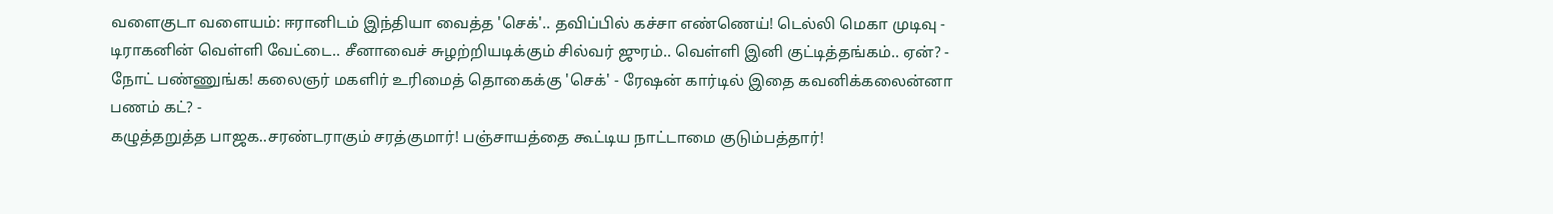வளைகுடா வளையம்: ஈரானிடம் இந்தியா வைத்த 'செக்'.. தவிப்பில் கச்சா எண்ணெய்! டெல்லி மெகா முடிவு -
டிராகனின் வெள்ளி வேட்டை.. சீனாவைச் சுழற்றியடிக்கும் சில்வர் ஜுரம்.. வெள்ளி இனி குட்டித்தங்கம்.. ஏன்? -
நோட் பண்ணுங்க! கலைஞர் மகளிர் உரிமைத் தொகைக்கு 'செக்' - ரேஷன் கார்டில் இதை கவனிக்கலைன்னா பணம் கட்? -
கழுத்தறுத்த பாஜக..சரண்டராகும் சரத்குமார்! பஞ்சாயத்தை கூட்டிய நாட்டாமை குடும்பத்தார்!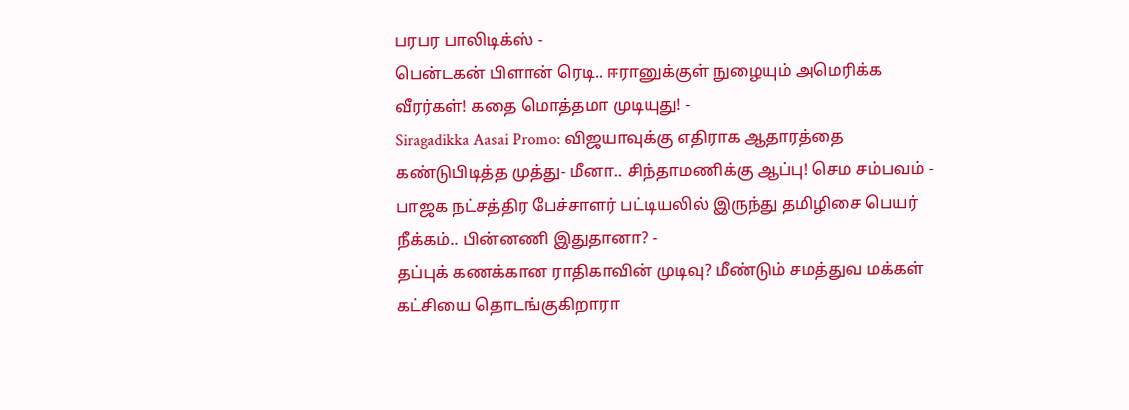பரபர பாலிடிக்ஸ் -
பென்டகன் பிளான் ரெடி.. ஈரானுக்குள் நுழையும் அமெரிக்க வீரர்கள்! கதை மொத்தமா முடியுது! -
Siragadikka Aasai Promo: விஜயாவுக்கு எதிராக ஆதாரத்தை கண்டுபிடித்த முத்து- மீனா.. சிந்தாமணிக்கு ஆப்பு! செம சம்பவம் -
பாஜக நட்சத்திர பேச்சாளர் பட்டியலில் இருந்து தமிழிசை பெயர் நீக்கம்.. பின்னணி இதுதானா? -
தப்புக் கணக்கான ராதிகாவின் முடிவு? மீண்டும் சமத்துவ மக்கள் கட்சியை தொடங்குகிறாரா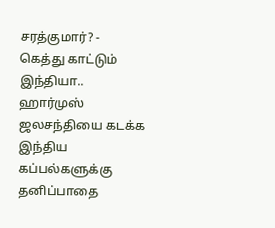சரத்குமார்? -
கெத்து காட்டும் இந்தியா.. ஹார்முஸ் ஜலசந்தியை கடக்க இந்திய கப்பல்களுக்கு தனிப்பாதை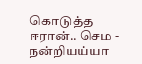கொடுத்த ஈரான்.. செம -
நன்றியய்யா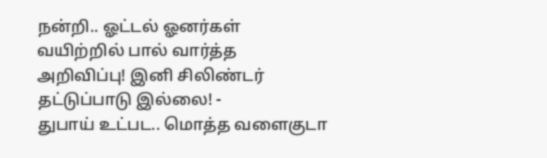நன்றி.. ஓட்டல் ஓனர்கள் வயிற்றில் பால் வார்த்த அறிவிப்பு! இனி சிலிண்டர் தட்டுப்பாடு இல்லை! -
துபாய் உட்பட.. மொத்த வளைகுடா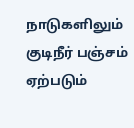நாடுகளிலும் குடிநீர் பஞ்சம் ஏற்படும்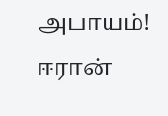அபாயம்! ஈரான்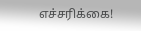எச்சரிக்கை!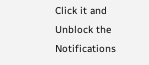Click it and Unblock the Notifications